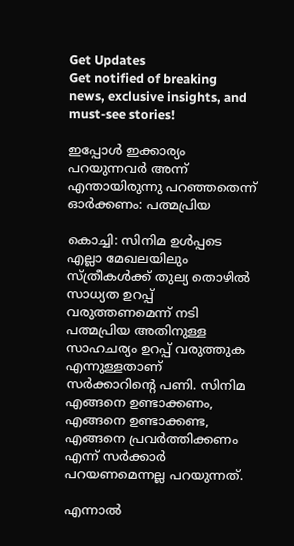Get Updates
Get notified of breaking news, exclusive insights, and must-see stories!

ഇപ്പോള്‍ ഇക്കാര്യം പറയുന്നവർ അന്ന് എന്തായിരുന്നു പറഞ്ഞതെന്ന് ഓർക്കണം: പത്മപ്രിയ

കൊച്ചി: സിനിമ ഉള്‍പ്പടെ എല്ലാ മേഖലയിലും സ്ത്രീകള്‍ക്ക് തുല്യ തൊഴില്‍ സാധ്യത ഉറപ്പ് വരുത്തണമെന്ന് നടി പത്മപ്രിയ അതിനുള്ള സാഹചര്യം ഉറപ്പ് വരുത്തുക എന്നുള്ളതാണ് സർക്കാറിന്റെ പണി. സിനിമ എങ്ങനെ ഉണ്ടാക്കണം, എങ്ങനെ ഉണ്ടാക്കണ്ട, എങ്ങനെ പ്രവർത്തിക്കണം എന്ന് സർക്കാർ പറയണമെന്നല്ല പറയുന്നത്.

എന്നാല്‍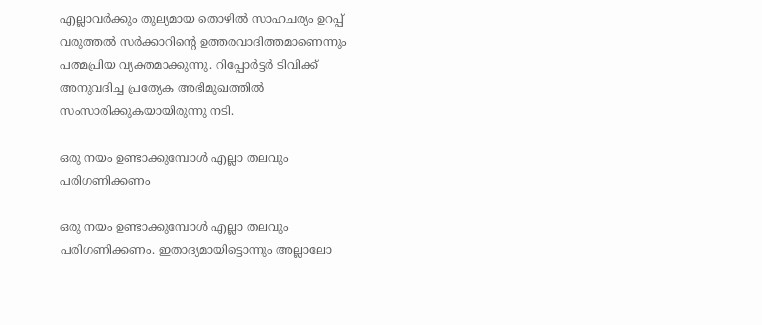എല്ലാവർക്കും തുല്യമായ തൊഴില്‍ സാഹചര്യം ഉറപ്പ് വരുത്തല്‍ സർക്കാറിന്റെ ഉത്തരവാദിത്തമാണെന്നും പത്മപ്രിയ വ്യക്തമാക്കുന്നു. റിപ്പോർട്ടർ ടിവിക്ക് അനുവദിച്ച പ്രത്യേക അഭിമുഖത്തില്‍ സംസാരിക്കുകയായിരുന്നു നടി.

ഒരു നയം ഉണ്ടാക്കുമ്പോള്‍ എല്ലാ തലവും പരിഗണിക്കണം

ഒരു നയം ഉണ്ടാക്കുമ്പോള്‍ എല്ലാ തലവും പരിഗണിക്കണം. ഇതാദ്യമായിട്ടൊന്നും അല്ലാലോ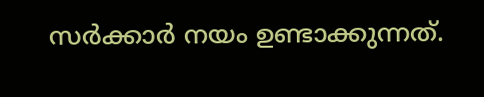സർക്കാർ നയം ഉണ്ടാക്കുന്നത്.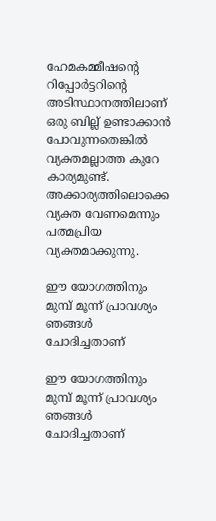ഹേമകമ്മീഷന്റെ റിപ്പോർട്ടറിന്റെ അടിസ്ഥാനത്തിലാണ് ഒരു ബില്ല് ഉണ്ടാക്കാന്‍ പോവുന്നതെങ്കില്‍ വ്യക്തമല്ലാത്ത കുറേ കാര്യമുണ്ട്. അക്കാര്യത്തിലൊക്കെ വ്യക്ത വേണമെന്നും പത്മപ്രിയ വ്യക്തമാക്കുന്നു.

ഈ യോഗത്തിനും മുമ്പ് മൂന്ന് പ്രാവശ്യം ഞങ്ങള്‍ ചോദിച്ചതാണ്

ഈ യോഗത്തിനും മുമ്പ് മൂന്ന് പ്രാവശ്യം ഞങ്ങള്‍ ചോദിച്ചതാണ്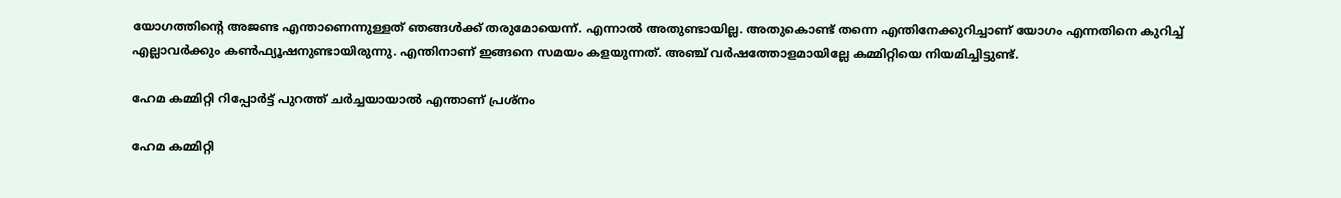യോഗത്തിന്റെ അജണ്ട എന്താണെന്നുള്ളത് ഞങ്ങള്‍ക്ക് തരുമോയെന്ന്. എന്നാല്‍ അതുണ്ടായില്ല. അതുകൊണ്ട് തന്നെ എന്തിനേക്കുറിച്ചാണ് യോഗം എന്നതിനെ കുറിച്ച് എല്ലാവർക്കും കണ്‍ഫ്യൂഷനുണ്ടായിരുന്നു. എന്തിനാണ് ഇങ്ങനെ സമയം കളയുന്നത്. അഞ്ച് വർഷത്തോളമായില്ലേ കമ്മിറ്റിയെ നിയമിച്ചിട്ടുണ്ട്.

ഹേമ കമ്മിറ്റി റിപ്പോർട്ട് പുറത്ത് ചർച്ചയായാല്‍ എന്താണ് പ്രശ്നം

ഹേമ കമ്മിറ്റി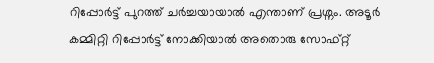റിപ്പോർട്ട് പുറത്ത് ചർച്ചയായാല്‍ എന്താണ് പ്രശ്നം. അടൂർ കമ്മിറ്റി റിപ്പോർട്ട് നോക്കിയാല്‍ അതൊരു സോഫ്റ്റ്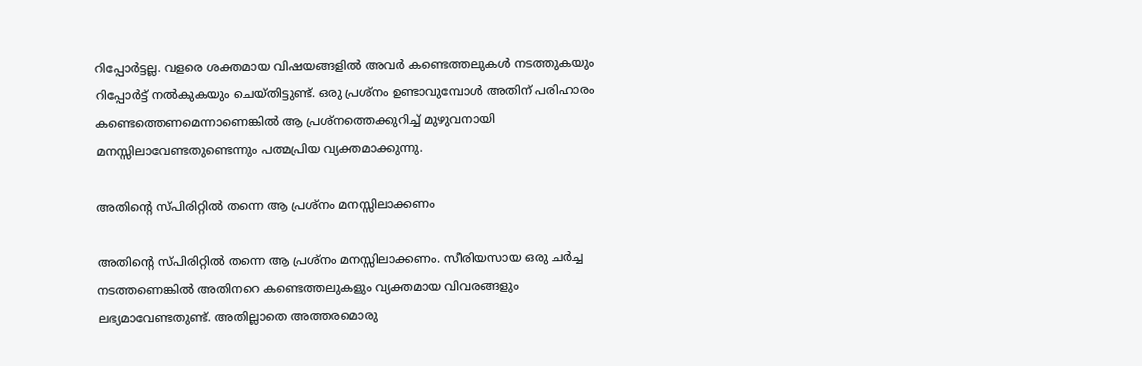റിപ്പോർട്ടല്ല. വളരെ ശക്തമായ വിഷയങ്ങളില്‍ അവർ കണ്ടെത്തലുകള്‍ നടത്തുകയും റിപ്പോർട്ട് നല്‍കുകയും ചെയ്തിട്ടുണ്ട്. ഒരു പ്രശ്നം ഉണ്ടാവുമ്പോള്‍ അതിന് പരിഹാരം കണ്ടെത്തെണമെന്നാണെങ്കില്‍ ആ പ്രശ്നത്തെക്കുറിച്ച് മുഴുവനായി മനസ്സിലാവേണ്ടതുണ്ടെന്നും പത്മപ്രിയ വ്യക്തമാക്കുന്നു.

അതിന്റെ സ്പിരിറ്റില്‍ തന്നെ ആ പ്രശ്നം മനസ്സിലാക്കണം

അതിന്റെ സ്പിരിറ്റില്‍ തന്നെ ആ പ്രശ്നം മനസ്സിലാക്കണം. സീരിയസായ ഒരു ചർച്ച നടത്തണെങ്കില്‍ അതിനറെ കണ്ടെത്തലുകളും വ്യക്തമായ വിവരങ്ങളും ലഭ്യമാവേണ്ടതുണ്ട്. അതില്ലാതെ അത്തരമൊരു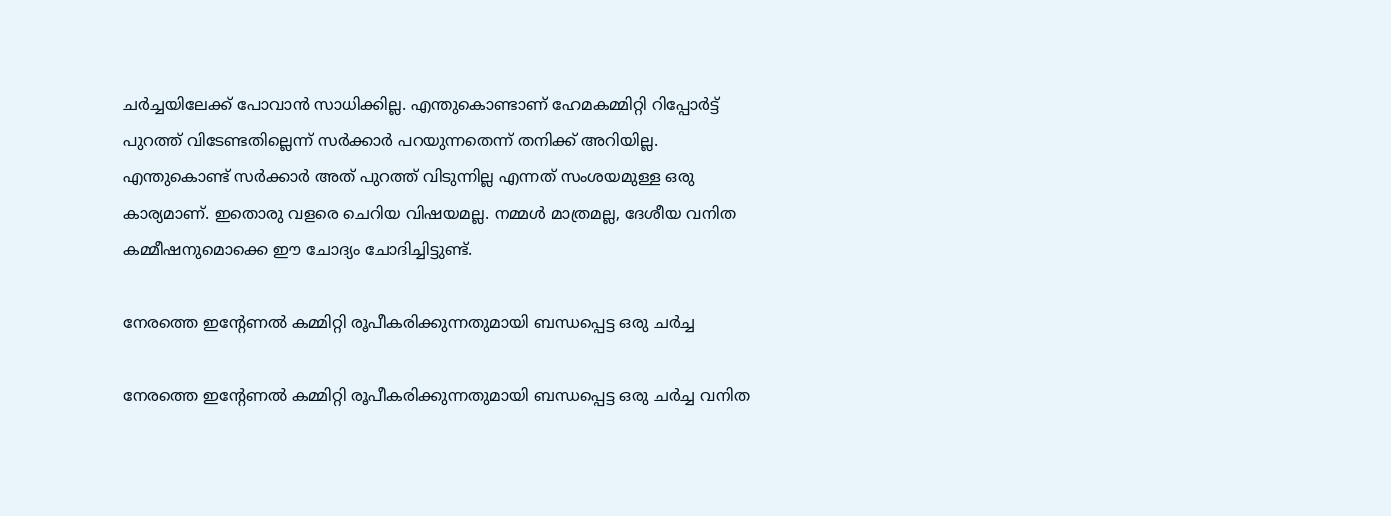ചർച്ചയിലേക്ക് പോവാന്‍ സാധിക്കില്ല. എന്തുകൊണ്ടാണ് ഹേമകമ്മിറ്റി റിപ്പോർട്ട് പുറത്ത് വിടേണ്ടതില്ലെന്ന് സർക്കാർ പറയുന്നതെന്ന് തനിക്ക് അറിയില്ല. എന്തുകൊണ്ട് സർക്കാർ അത് പുറത്ത് വിടുന്നില്ല എന്നത് സംശയമുള്ള ഒരു കാര്യമാണ്. ഇതൊരു വളരെ ചെറിയ വിഷയമല്ല. നമ്മള്‍ മാത്രമല്ല, ദേശീയ വനിത കമ്മീഷനുമൊക്കെ ഈ ചോദ്യം ചോദിച്ചിട്ടുണ്ട്.

നേരത്തെ ഇന്റേണല്‍ കമ്മിറ്റി രൂപീകരിക്കുന്നതുമായി ബന്ധപ്പെട്ട ഒരു ചർച്ച

നേരത്തെ ഇന്റേണല്‍ കമ്മിറ്റി രൂപീകരിക്കുന്നതുമായി ബന്ധപ്പെട്ട ഒരു ചർച്ച വനിത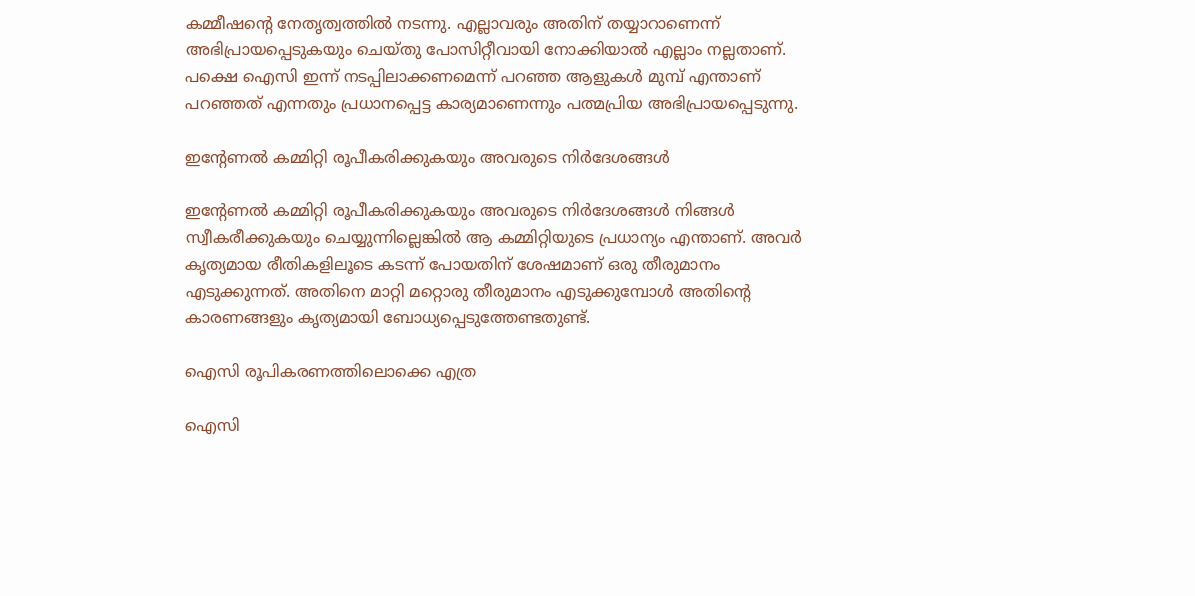കമ്മീഷന്റെ നേതൃത്വത്തില്‍ നടന്നു. എല്ലാവരും അതിന് തയ്യാറാണെന്ന് അഭിപ്രായപ്പെടുകയും ചെയ്തു പോസിറ്റീവായി നോക്കിയാല്‍ എല്ലാം നല്ലതാണ്. പക്ഷെ ഐസി ഇന്ന് നടപ്പിലാക്കണമെന്ന് പറഞ്ഞ ആളുകള്‍ മുമ്പ് എന്താണ് പറഞ്ഞത് എന്നതും പ്രധാനപ്പെട്ട കാര്യമാണെന്നും പത്മപ്രിയ അഭിപ്രായപ്പെടുന്നു.

ഇന്റേണല്‍ കമ്മിറ്റി രൂപീകരിക്കുകയും അവരുടെ നിർദേശങ്ങള്‍

ഇന്റേണല്‍ കമ്മിറ്റി രൂപീകരിക്കുകയും അവരുടെ നിർദേശങ്ങള്‍ നിങ്ങള്‍ സ്വീകരീക്കുകയും ചെയ്യുന്നില്ലെങ്കില്‍ ആ കമ്മിറ്റിയുടെ പ്രധാന്യം എന്താണ്. അവർ കൃത്യമായ രീതികളിലൂടെ കടന്ന് പോയതിന് ശേഷമാണ് ഒരു തീരുമാനം എടുക്കുന്നത്. അതിനെ മാറ്റി മറ്റൊരു തീരുമാനം എടുക്കുമ്പോള്‍ അതിന്റെ കാരണങ്ങളും കൃത്യമായി ബോധ്യപ്പെടുത്തേണ്ടതുണ്ട്.

ഐസി രൂപികരണത്തിലൊക്കെ എത്ര

ഐസി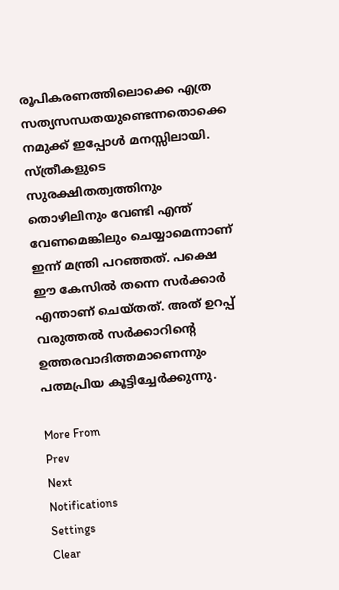രൂപികരണത്തിലൊക്കെ എത്ര സത്യസന്ധതയുണ്ടെന്നതൊക്കെ നമുക്ക് ഇപ്പോള്‍ മനസ്സിലായി. സ്ത്രീകളുടെ സുരക്ഷിതത്വത്തിനും തൊഴിലിനും വേണ്ടി എന്ത് വേണമെങ്കിലും ചെയ്യാമെന്നാണ് ഇന്ന് മന്ത്രി പറഞ്ഞത്. പക്ഷെ ഈ കേസില്‍ തന്നെ സർക്കാർ എന്താണ് ചെയ്തത്. അത് ഉറപ്പ് വരുത്തല്‍ സർക്കാറിന്റെ ഉത്തരവാദിത്തമാണെന്നും പത്മപ്രിയ കൂട്ടിച്ചേർക്കുന്നു.

More From
Prev
Next
Notifications
Settings
Clear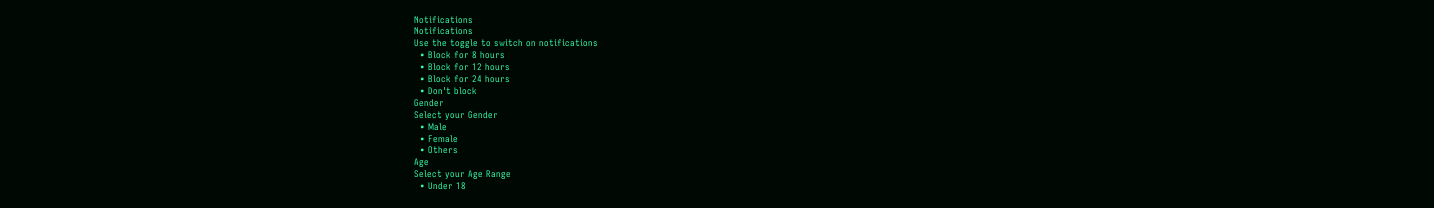Notifications
Notifications
Use the toggle to switch on notifications
  • Block for 8 hours
  • Block for 12 hours
  • Block for 24 hours
  • Don't block
Gender
Select your Gender
  • Male
  • Female
  • Others
Age
Select your Age Range
  • Under 18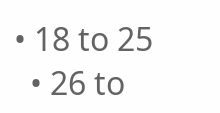• 18 to 25
  • 26 to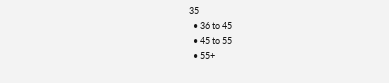35
  • 36 to 45
  • 45 to 55
  • 55+